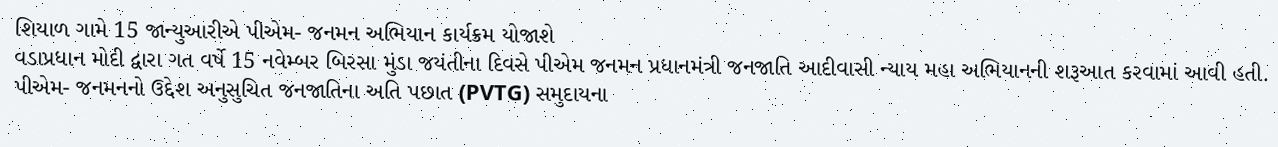શિયાળ ગામે 15 જાન્યુઆરીએ પીએમ- જનમન અભિયાન કાર્યક્રમ યોજાશે
વડાપ્રધાન મોદી દ્વારા ગત વર્ષે 15 નવેમ્બર બિરસા મુંડા જયંતીના દિવસે પીએમ જનમન પ્રધાનમંત્રી જનજાતિ આદીવાસી ન્યાય મહા અભિયાનની શરૂઆત કરવામાં આવી હતી.
પીએમ- જનમનનો ઉદ્દેશ અનુસુચિત જનજાતિના અતિ પછાત (PVTG) સમુદાયના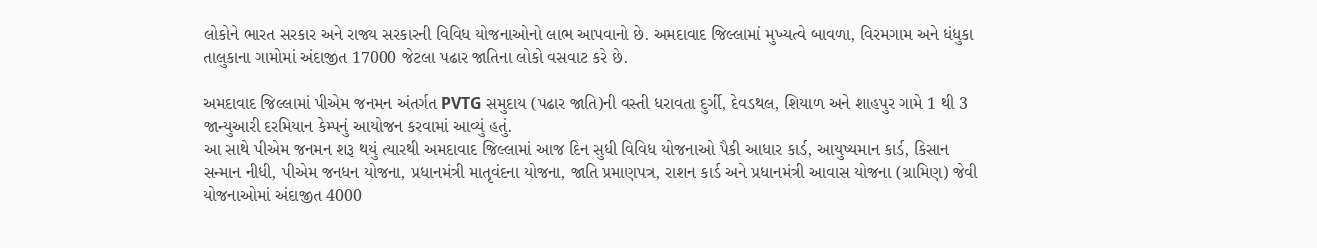લોકોને ભારત સરકાર અને રાજ્ય સરકારની વિવિધ યોજનાઓનો લાભ આપવાનો છે. અમદાવાદ જિલ્લામાં મુખ્યત્વે બાવળા, વિરમગામ અને ધંધુકા તાલુકાના ગામોમાં અંદાજીત 17000 જેટલા પઢાર જાતિના લોકો વસવાટ કરે છે.

અમદાવાદ જિલ્લામાં પીએમ જનમન અંતર્ગત PVTG સમુદાય (પઢાર જાતિ)ની વસ્તી ધરાવતા દુર્ગી, દેવડથલ, શિયાળ અને શાહપુર ગામે 1 થી 3 જાન્યુઆરી દરમિયાન કેમ્પનું આયોજન કરવામાં આવ્યું હતું.
આ સાથે પીએમ જનમન શરૂ થયું ત્યારથી અમદાવાદ જિલ્લામાં આજ દિન સુધી વિવિધ યોજનાઓ પૈકી આધાર કાર્ડ, આયુષ્યમાન કાર્ડ, કિસાન સન્માન નીધી, પીએમ જનધન યોજના, પ્રધાનમંત્રી માતૃવંદના યોજના, જાતિ પ્રમાણપત્ર, રાશન કાર્ડ અને પ્રધાનમંત્રી આવાસ યોજના (ગ્રામિણ) જેવી યોજનાઓમાં અંદાજીત 4000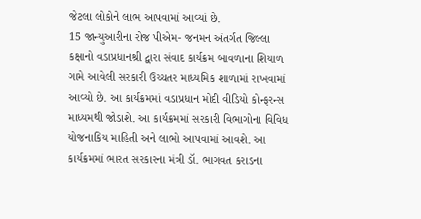જેટલા લોકોને લાભ આપવામાં આવ્યાં છે.
15 જાન્યુઆરીના રોજ પીએમ- જનમન અંતર્ગત જિલ્લા કક્ષાનો વડાપ્રધાનશ્રી દ્વારા સંવાદ કાર્યક્રમ બાવળાના શિયાળ ગામે આવેલી સરકારી ઉચ્ચતર માધ્યમિક શાળામાં રાખવામાં આવ્યો છે. આ કાર્યક્રમમાં વડાપ્રધાન મોદી વીડિયો કોન્ફરન્સ માધ્યમથી જોડાશે. આ કાર્યક્રમમાં સરકારી વિભાગોના વિવિધ યોજનાકિય માહિતી અને લાભો આપવામાં આવશે. આ કાર્યક્રમમાં ભારત સરકારના મંત્રી ડૉ. ભાગવત કરાડના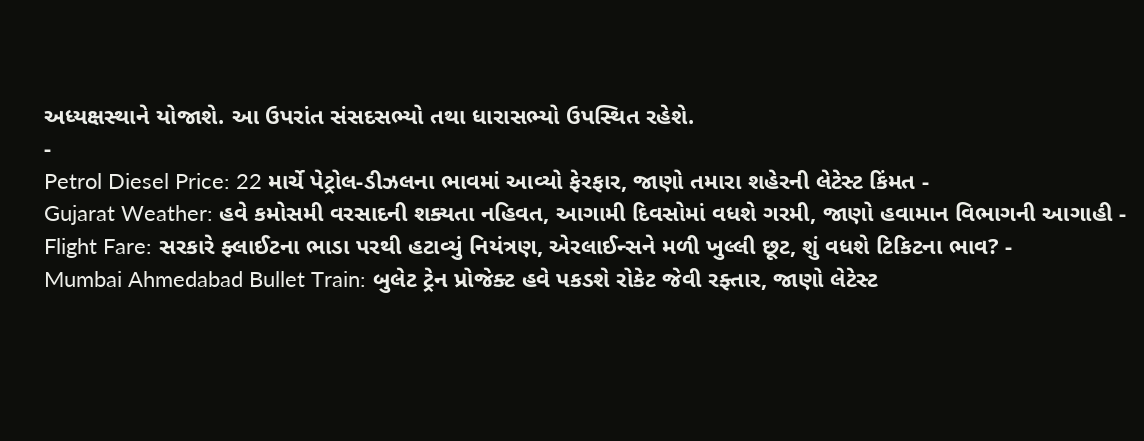અધ્યક્ષસ્થાને યોજાશે. આ ઉપરાંત સંસદસભ્યો તથા ધારાસભ્યો ઉપસ્થિત રહેશે.
-
Petrol Diesel Price: 22 માર્ચે પેટ્રોલ-ડીઝલના ભાવમાં આવ્યો ફેરફાર, જાણો તમારા શહેરની લેટેસ્ટ કિંમત -
Gujarat Weather: હવે કમોસમી વરસાદની શક્યતા નહિવત, આગામી દિવસોમાં વધશે ગરમી, જાણો હવામાન વિભાગની આગાહી -
Flight Fare: સરકારે ફ્લાઈટના ભાડા પરથી હટાવ્યું નિયંત્રણ, એરલાઈન્સને મળી ખુલ્લી છૂટ, શું વધશે ટિકિટના ભાવ? -
Mumbai Ahmedabad Bullet Train: બુલેટ ટ્રેન પ્રોજેક્ટ હવે પકડશે રોકેટ જેવી રફ્તાર, જાણો લેટેસ્ટ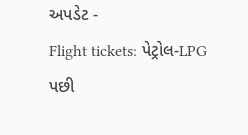અપડેટ -
Flight tickets: પેટ્રોલ-LPG પછી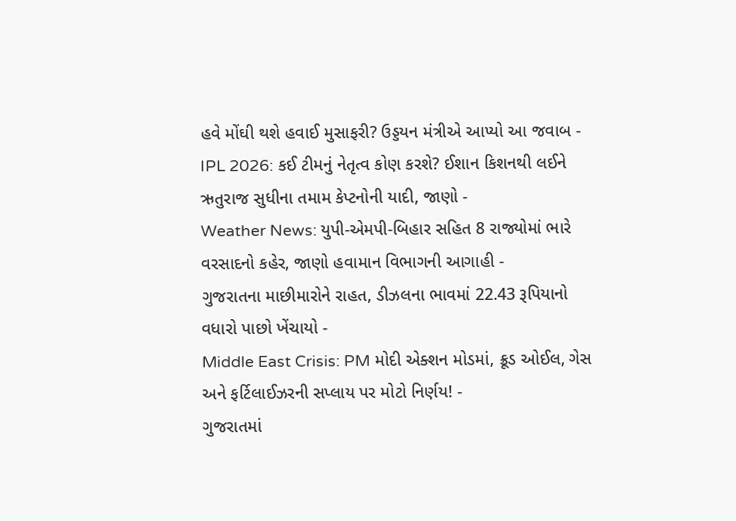હવે મોંઘી થશે હવાઈ મુસાફરી? ઉડ્ડયન મંત્રીએ આપ્યો આ જવાબ -
IPL 2026: કઈ ટીમનું નેતૃત્વ કોણ કરશે? ઈશાન કિશનથી લઈને ઋતુરાજ સુધીના તમામ કેપ્ટનોની યાદી, જાણો -
Weather News: યુપી-એમપી-બિહાર સહિત 8 રાજ્યોમાં ભારે વરસાદનો કહેર, જાણો હવામાન વિભાગની આગાહી -
ગુજરાતના માછીમારોને રાહત, ડીઝલના ભાવમાં 22.43 રૂપિયાનો વધારો પાછો ખેંચાયો -
Middle East Crisis: PM મોદી એક્શન મોડમાં, ક્રૂડ ઓઈલ, ગેસ અને ફર્ટિલાઈઝરની સપ્લાય પર મોટો નિર્ણય! -
ગુજરાતમાં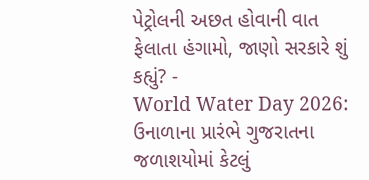પેટ્રોલની અછત હોવાની વાત ફેલાતા હંગામો, જાણો સરકારે શું કહ્યું? -
World Water Day 2026: ઉનાળાના પ્રારંભે ગુજરાતના જળાશયોમાં કેટલું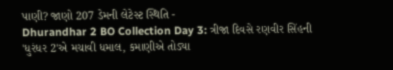પાણી? જાણો 207 ડેમની લેટેસ્ટ સ્થિતિ -
Dhurandhar 2 BO Collection Day 3: ત્રીજા દિવસે રણવીર સિંહની 'ધુરંધર 2'એ મચાવી ધમાલ, કમાણીએ તોડ્યા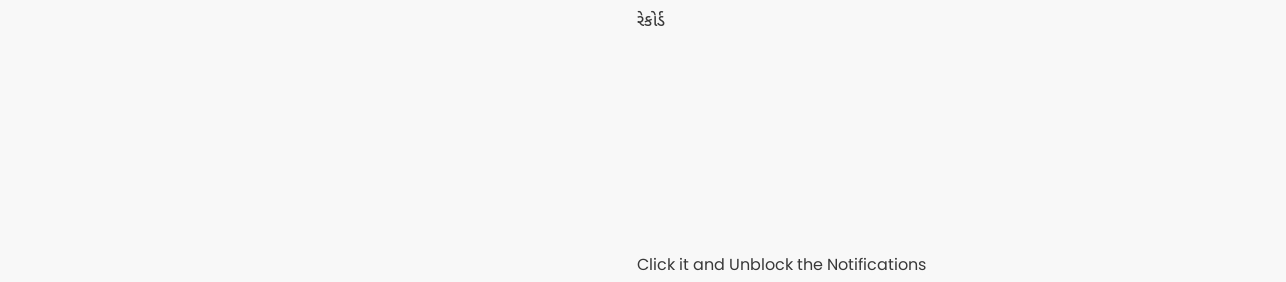રેકોર્ડ










Click it and Unblock the Notifications